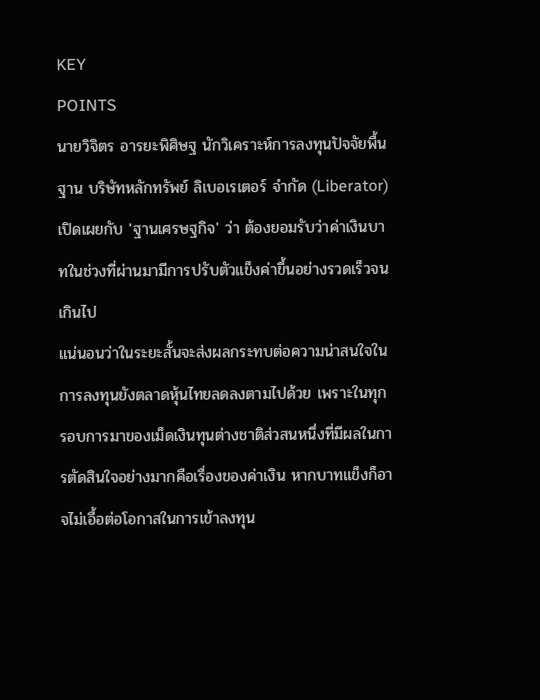KEY
POINTS
นายวิจิตร อารยะพิศิษฐ นักวิเคราะห์การลงทุนปัจจัยพื้นฐาน บริษัทหลักทรัพย์ ลิเบอเรเตอร์ จำกัด (Liberator) เปิดเผยกับ 'ฐานเศรษฐกิจ' ว่า ต้องยอมรับว่าค่าเงินบาทในช่วงที่ผ่านมามีการปรับตัวแข็งค่าขึ้นอย่างรวดเร็วจนเกินไป
แน่นอนว่าในระยะสั้นจะส่งผลกระทบต่อความน่าสนใจในการลงทุนยังตลาดหุ้นไทยลดลงตามไปด้วย เพราะในทุกรอบการมาของเม็ดเงินทุนต่างชาติส่วสนหนึ่งที่มีผลในการตัดสินใจอย่างมากคือเรื่องของค่าเงิน หากบาทแข็งก็อาจไม่เอื้อต่อโอกาสในการเข้าลงทุน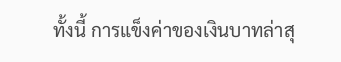ทั้งนี้ การแข็งค่าของเงินบาทล่าสุ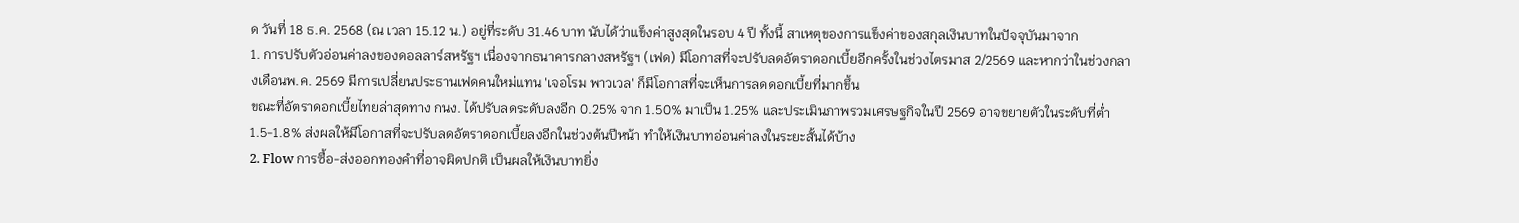ด วันที่ 18 ธ.ค. 2568 (ณ เวลา 15.12 น.) อยู่ที่ระดับ 31.46 บาท นับได้ว่าแข็งค่าสูงสุดในรอบ 4 ปี ทั้งนี้ สาเหตุของการแข็งค่าของสกุลเงินบาทในปัจจุบันมาจาก
1. การปรับตัวอ่อนค่าลงของดอลลาร์สหรัฐฯ เนื่องจากธนาคารกลางสหรัฐฯ (เฟด) มีโอกาสที่จะปรับลดอัตราดอกเบี้ยอีกครั้งในช่วงไตรมาส 2/2569 และหากว่าในช่วงกลางเดือนพ.ค. 2569 มีการเปลี่ยนประธานเฟดคนใหม่แทน 'เจอโรม พาวเวล' ก็มีโอกาสที่จะเห็นการลดดอกเบี้ยที่มากขึ้น
ขณะที่อัตราดอกเบี้ยไทยล่าสุดทาง กนง. ได้ปรับลดระดับลงอีก 0.25% จาก 1.50% มาเป็น 1.25% และประเมินภาพรวมเศรษฐกิจในปี 2569 อาจขยายตัวในระดับที่ต่ำ 1.5-1.8% ส่งผลให้มีโอกาสที่จะปรับลดอัตราดอกเบี้ยลงอีกในช่วงต้นปีหน้า ทำให้เงินบาทอ่อนค่าลงในระยะสั้นได้บ้าง
2. Flow การซื้อ-ส่งออกทองคำที่อาจผิดปกติ เป็นผลให้เงินบาทยิ่ง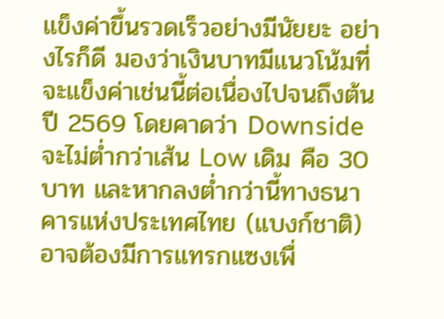แข็งค่าขึ้นรวดเร็วอย่างมีนัยยะ อย่างไรก็ดี มองว่าเงินบาทมีแนวโน้มที่จะแข็งค่าเช่นนี้ต่อเนื่องไปจนถึงต้นปี 2569 โดยคาดว่า Downside จะไม่ต่ำกว่าเส้น Low เดิม คือ 30 บาท และหากลงต่ำกว่านี้ทางธนาคารแห่งประเทศไทย (แบงก์ชาติ) อาจต้องมีการแทรกแซงเพื่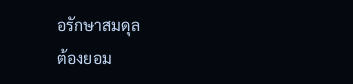อรักษาสมดุล
ต้องยอม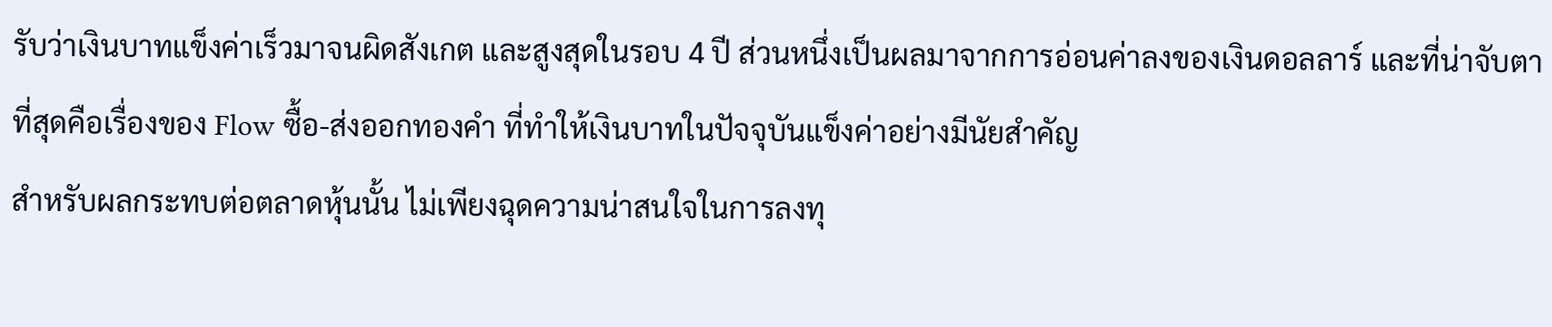รับว่าเงินบาทแข็งค่าเร็วมาจนผิดสังเกต และสูงสุดในรอบ 4 ปี ส่วนหนึ่งเป็นผลมาจากการอ่อนค่าลงของเงินดอลลาร์ และที่น่าจับตาที่สุดคือเรื่องของ Flow ซื้อ-ส่งออกทองคำ ที่ทำให้เงินบาทในปัจจุบันแข็งค่าอย่างมีนัยสำคัญ
สำหรับผลกระทบต่อตลาดหุ้นนั้น ไม่เพียงฉุดความน่าสนใจในการลงทุ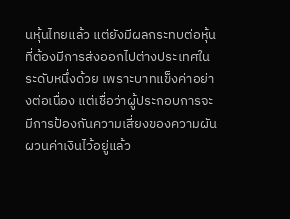นหุ้นไทยแล้ว แต่ยังมีผลกระทบต่อหุ้นที่ต้องมีการส่งออกไปต่างประเทศในระดับหนึ่งด้วย เพราะบาทแข็งค่าอย่างต่อเนื่อง แต่เชื่อว่าผู้ประกอบการจะมีการป้องกันความเสี่ยงของความผันผวนค่าเงินไว้อยู่แล้ว